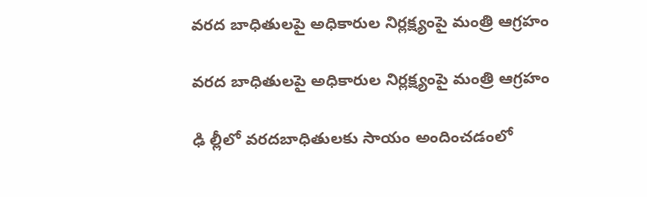వరద బాధితులపై అధికారుల నిర్లక్ష్యంపై మంత్రి ఆగ్రహం

వరద బాధితులపై అధికారుల నిర్లక్ష్యంపై మంత్రి ఆగ్రహం

ఢి ల్లీలో వరదబాధితులకు సాయం అందించడంలో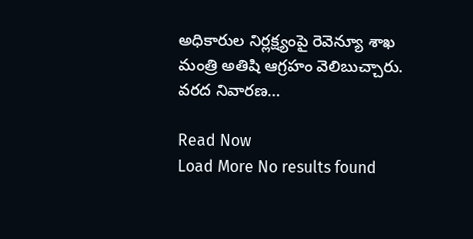అధికారుల నిర్లక్ష్యంపై రెవెన్యూ శాఖ మంత్రి అతిషి ఆగ్రహం వెలిబుచ్చారు. వరద నివారణ…

Read Now
Load More No results found